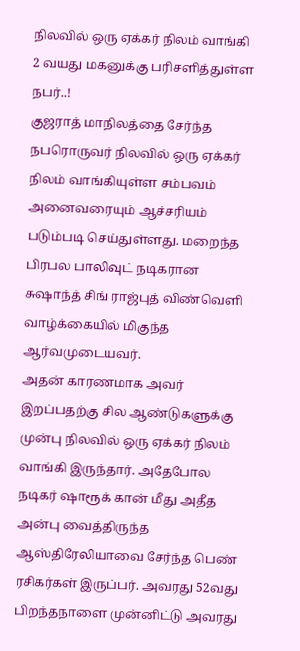நிலவில் ஒரு ஏக்கர் நிலம் வாங்கி 2 வயது மகனுக்கு பரிசளித்துள்ள நபர்..!
குஜராத் மாநிலத்தை சேர்ந்த நபரொருவர் நிலவில் ஒரு ஏக்கர் நிலம் வாங்கியுள்ள சம்பவம் அனைவரையும் ஆச்சரியம் படும்படி செய்துள்ளது. மறைந்த பிரபல பாலிவுட் நடிகரான சுஷாந்த் சிங் ராஜ்புத் விண்வெளி வாழ்க்கையில் மிகுந்த ஆர்வமுடையவர்.
அதன் காரணமாக அவர் இறப்பதற்கு சில ஆண்டுகளுக்கு முன்பு நிலவில் ஒரு ஏக்கர் நிலம் வாங்கி இருந்தார். அதேபோல நடிகர் ஷாரூக் கான் மீது அதீத அன்பு வைத்திருந்த ஆஸ்திரேலியாவை சேர்ந்த பெண் ரசிகர்கள் இருப்பர். அவரது 52வது பிறந்தநாளை முன்னிட்டு அவரது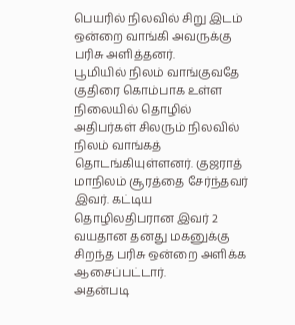பெயரில் நிலவில் சிறு இடம் ஒன்றை வாங்கி அவருக்கு பரிசு அளித்தனர்.
பூமியில் நிலம் வாங்குவதே குதிரை கொம்பாக உள்ள நிலையில் தொழில் அதிபர்கள் சிலரும் நிலவில் நிலம் வாங்கத் தொடங்கியுள்ளனர். குஜராத் மாநிலம் சூரத்தை சேர்ந்தவர் இவர். கட்டிய தொழிலதிபரான இவர் 2 வயதான தனது மகனுக்கு சிறந்த பரிசு ஒன்றை அளிக்க ஆசைப்பட்டார்.
அதன்படி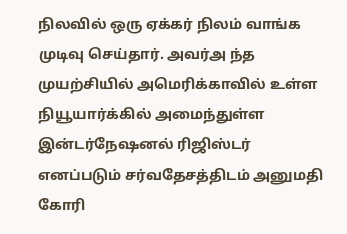நிலவில் ஒரு ஏக்கர் நிலம் வாங்க முடிவு செய்தார். அவர்அ ந்த முயற்சியில் அமெரிக்காவில் உள்ள நியூயார்க்கில் அமைந்துள்ள இன்டர்நேஷனல் ரிஜிஸ்டர் எனப்படும் சர்வதேசத்திடம் அனுமதி கோரி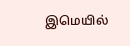இமெயில்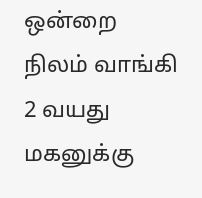ஒன்றை நிலம் வாங்கி 2 வயது மகனுக்கு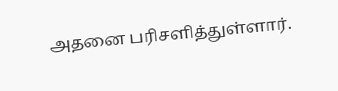அதனை பரிசளித்துள்ளார்.